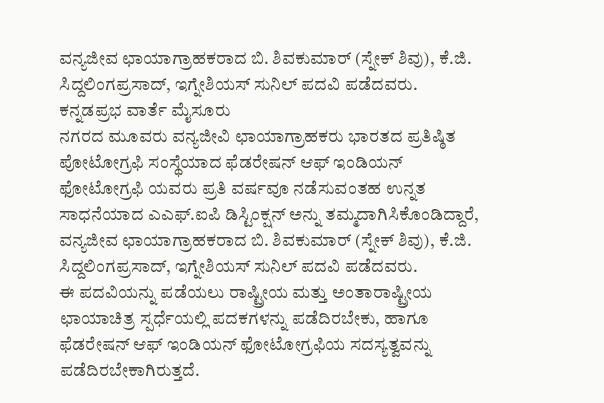ವನ್ಯಜೀವ ಛಾಯಾಗ್ರಾಹಕರಾದ ಬಿ. ಶಿವಕುಮಾರ್ (ಸ್ನೇಕ್ ಶಿವು), ಕೆ.ಜಿ. ಸಿದ್ದಲಿಂಗಪ್ರಸಾದ್, ಇಗ್ನೇಶಿಯಸ್ ಸುನಿಲ್ ಪದವಿ ಪಡೆದವರು.
ಕನ್ನಡಪ್ರಭ ವಾರ್ತೆ ಮೈಸೂರು
ನಗರದ ಮೂವರು ವನ್ಯಜೀವಿ ಛಾಯಾಗ್ರಾಹಕರು ಭಾರತದ ಪ್ರತಿಷ್ಠಿತ ಪೋಟೋಗ್ರಫಿ ಸಂಸ್ಥೆಯಾದ ಫೆಡರೇಷನ್ ಆಫ್ ಇಂಡಿಯನ್ ಫೋಟೋಗ್ರಫಿ ಯವರು ಪ್ರತಿ ವರ್ಷವೂ ನಡೆಸುವಂತಹ ಉನ್ನತ ಸಾಧನೆಯಾದ ಎಎಫ್.ಐಪಿ ಡಿಸ್ಟಿಂಕ್ಷನ್ ಅನ್ನು ತಮ್ಮದಾಗಿಸಿಕೊಂಡಿದ್ದಾರೆ,
ವನ್ಯಜೀವ ಛಾಯಾಗ್ರಾಹಕರಾದ ಬಿ. ಶಿವಕುಮಾರ್ (ಸ್ನೇಕ್ ಶಿವು), ಕೆ.ಜಿ. ಸಿದ್ದಲಿಂಗಪ್ರಸಾದ್, ಇಗ್ನೇಶಿಯಸ್ ಸುನಿಲ್ ಪದವಿ ಪಡೆದವರು.
ಈ ಪದವಿಯನ್ನು ಪಡೆಯಲು ರಾಷ್ಟ್ರೀಯ ಮತ್ತು ಅಂತಾರಾಷ್ಟ್ರೀಯ ಛಾಯಾಚಿತ್ರ ಸ್ಪರ್ಧೆಯಲ್ಲಿ ಪದಕಗಳನ್ನು ಪಡೆದಿರಬೇಕು, ಹಾಗೂ ಫೆಡರೇಷನ್ ಆಫ್ ಇಂಡಿಯನ್ ಫೋಟೋಗ್ರಫಿಯ ಸದಸ್ಯತ್ವವನ್ನು ಪಡೆದಿರಬೇಕಾಗಿರುತ್ತದೆ.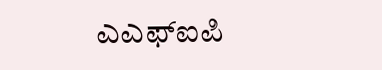ಎಎಫ್ಐಪಿ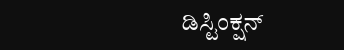ಡಿಸ್ಟಿಂಕ್ಷನ್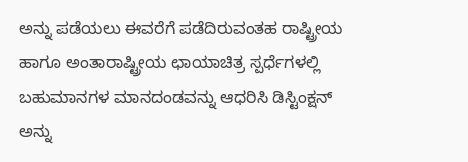ಅನ್ನು ಪಡೆಯಲು ಈವರೆಗೆ ಪಡೆದಿರುವಂತಹ ರಾಷ್ಟ್ರೀಯ ಹಾಗೂ ಅಂತಾರಾಷ್ಟ್ರೀಯ ಛಾಯಾಚಿತ್ರ ಸ್ಪರ್ಧೆಗಳಲ್ಲಿ ಬಹುಮಾನಗಳ ಮಾನದಂಡವನ್ನು ಆಧರಿಸಿ ಡಿಸ್ಟಿಂಕ್ಷನ್ ಅನ್ನು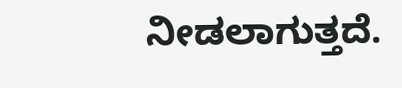ನೀಡಲಾಗುತ್ತದೆ.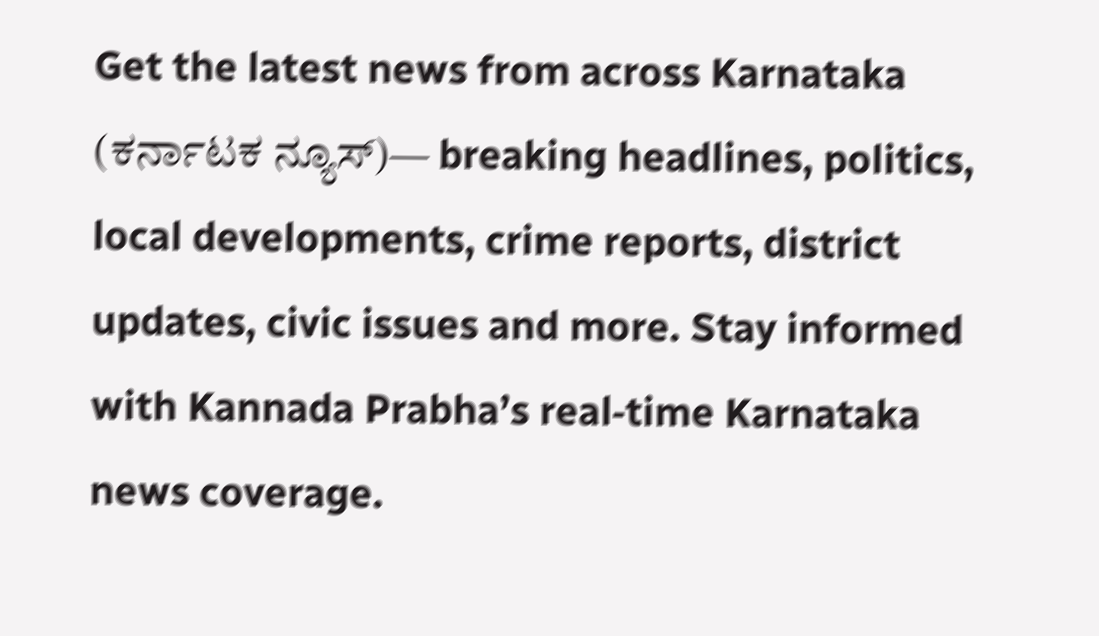Get the latest news from across Karnataka (ಕರ್ನಾಟಕ ನ್ಯೂಸ್)— breaking headlines, politics, local developments, crime reports, district updates, civic issues and more. Stay informed with Kannada Prabha’s real‑time Karnataka news coverage.